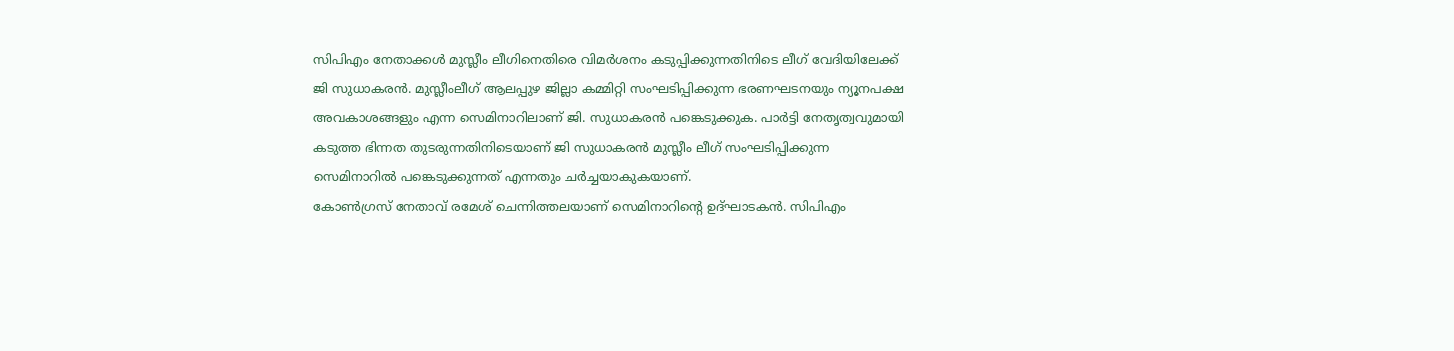സിപിഎം നേതാക്കൾ മുസ്ലീം ലീഗിനെതിരെ വിമർശനം കടുപ്പിക്കുന്നതിനിടെ ലീഗ് വേദിയിലേക്ക് ജി സുധാകരൻ. മുസ്ലീംലീഗ് ആലപ്പുഴ ജില്ലാ കമ്മിറ്റി സംഘടിപ്പിക്കുന്ന ഭരണഘടനയും ന്യൂനപക്ഷ അവകാശങ്ങളും എന്ന സെമിനാറിലാണ് ജി. സുധാകരൻ പങ്കെടുക്കുക. പാർട്ടി നേതൃത്വവുമായി കടുത്ത ഭിന്നത തുടരുന്നതിനിടെയാണ് ജി സുധാകരൻ മുസ്ലീം ലീഗ് സംഘടിപ്പിക്കുന്ന സെമിനാറിൽ പങ്കെടുക്കുന്നത് എന്നതും ചർച്ചയാകുകയാണ്.
കോൺഗ്രസ് നേതാവ് രമേശ് ചെന്നിത്തലയാണ് സെമിനാറിന്റെ ഉദ്ഘാടകൻ. സിപിഎം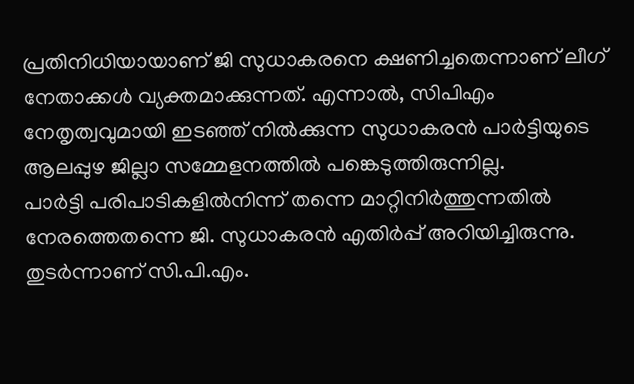പ്രതിനിധിയായാണ് ജി സുധാകരനെ ക്ഷണിച്ചതെന്നാണ് ലീഗ് നേതാക്കൾ വ്യക്തമാക്കുന്നത്. എന്നാൽ, സിപിഎം നേതൃത്വവുമായി ഇടഞ്ഞ് നിൽക്കുന്ന സുധാകരൻ പാർട്ടിയുടെ ആലപ്പുഴ ജില്ലാ സമ്മേളനത്തിൽ പങ്കെടുത്തിരുന്നില്ല.
പാർട്ടി പരിപാടികളിൽനിന്ന് തന്നെ മാറ്റിനിർത്തുന്നതിൽ നേരത്തെതന്നെ ജി. സുധാകരൻ എതിർപ്പ് അറിയിച്ചിരുന്നു. തുടർന്നാണ് സി.പി.എം.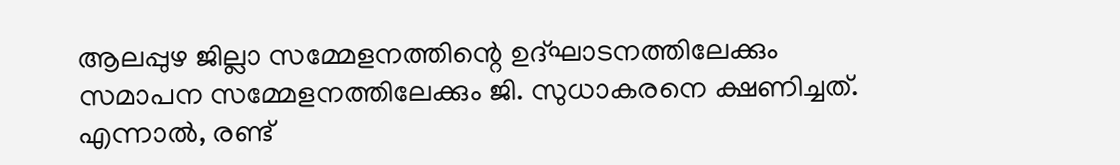ആലപ്പുഴ ജില്ലാ സമ്മേളനത്തിന്റെ ഉദ്ഘാടനത്തിലേക്കും സമാപന സമ്മേളനത്തിലേക്കും ജി. സുധാകരനെ ക്ഷണിച്ചത്. എന്നാൽ, രണ്ട്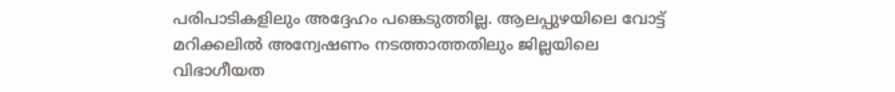പരിപാടികളിലും അദ്ദേഹം പങ്കെടുത്തില്ല. ആലപ്പുഴയിലെ വോട്ട് മറിക്കലിൽ അന്വേഷണം നടത്താത്തതിലും ജില്ലയിലെ വിഭാഗീയത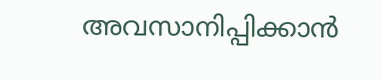അവസാനിപ്പിക്കാൻ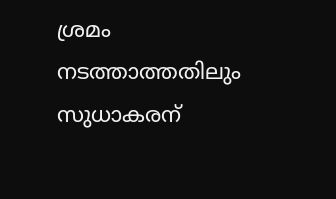ശ്രമം നടത്താത്തതിലും സുധാകരന്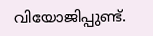വിയോജിപ്പുണ്ട്.